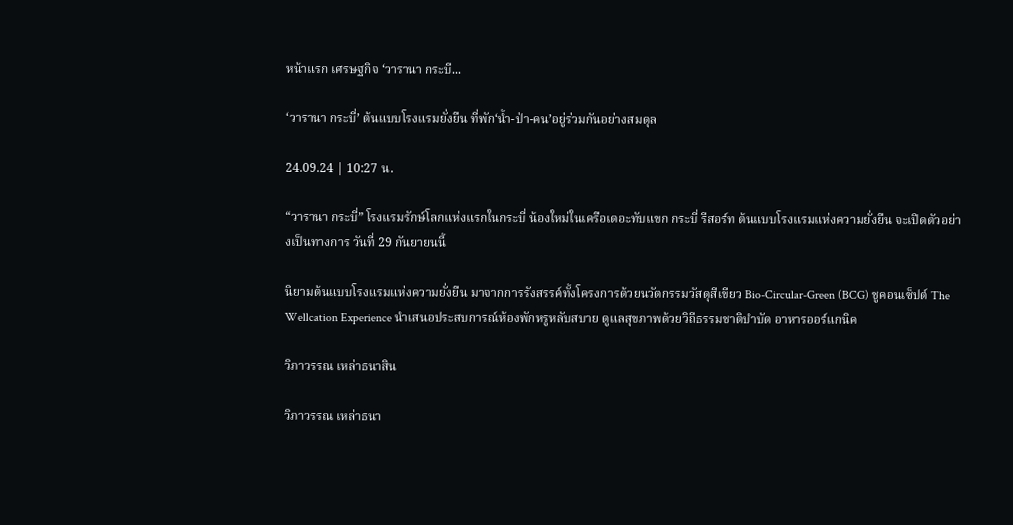หน้าแรก เศรษฐกิจ ‘วารานา กระบี...

‘วารานา กระบี่’ ต้นแบบโรงแรมยั่งยืน ที่พัก‘น้ำ-ป่า-คน’อยู่ร่วมกันอย่างสมดุล

24.09.24 | 10:27 น.

“วารานา กระบี่” โรงแรมรักษ์โลกแห่งแรกในกระบี่ น้องใหม่ในเครือเดอะทับแขก กระบี่ รีสอร์ท ต้นแบบโรงแรมแห่งความยั่งยืน จะเปิดตัวอย่างเป็นทางการ วันที่ 29 กันยายนนี้

นิยามต้นแบบโรงแรมแห่งความยั่งยืน มาจากการรังสรรค์ทั้งโครงการด้วยนวัตกรรมวัสดุสีเขียว Bio-Circular-Green (BCG) ชูคอนเซ็ปต์ The Wellcation Experience นำเสนอประสบการณ์ห้องพักหรูหลับสบาย ดูแลสุขภาพด้วยวิถีธรรมชาติบำบัด อาหารออร์แกนิค

วิภาวรรณ เหล่าธนาสิน

วิภาวรรณ เหล่าธนา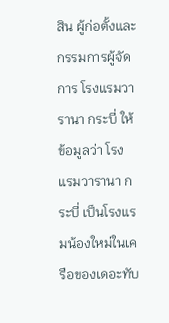สิน ผู้ก่อตั้งและกรรมการผู้จัดการ โรงแรมวารานา กระบี่ ให้ข้อมูลว่า โรงแรมวารานา กระบี่ เป็นโรงแรมน้องใหม่ในเครือของเดอะทับ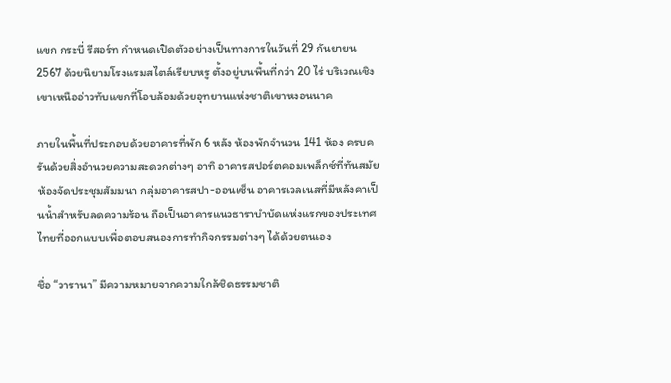แขก กระบี่ รีสอร์ท กำหนดเปิดตัวอย่างเป็นทางการในวันที่ 29 กันยายน 2567 ด้วยนิยามโรงแรมสไตล์เรียบหรู ตั้งอยู่บนพื้นที่กว่า 20 ไร่ บริเวณเชิงเขาเหนืออ่าวทับแขกที่โอบล้อมด้วยอุทยานแห่งชาติเขาหงอนนาค

ภายในพื้นที่ประกอบด้วยอาคารที่พัก 6 หลัง ห้องพักจำนวน 141 ห้อง ครบครันด้วยสิ่งอำนวยความสะดวกต่างๆ อาทิ อาคารสปอร์ตคอมเพล็กซ์ที่ทันสมัย ห้องจัดประชุมสัมมนา กลุ่มอาคารสปา-ออนเซ็น อาคารเวลเนสที่มีหลังคาเป็นน้ำสำหรับลดความร้อน ถือเป็นอาคารแนวธาราบำบัดแห่งแรกของประเทศไทยที่ออกแบบเพื่อตอบสนองการทำกิจกรรมต่างๆ ได้ด้วยตนเอง

ชื่อ “วารานา” มีความหมายจากความใกล้ชิดธรรมชาติ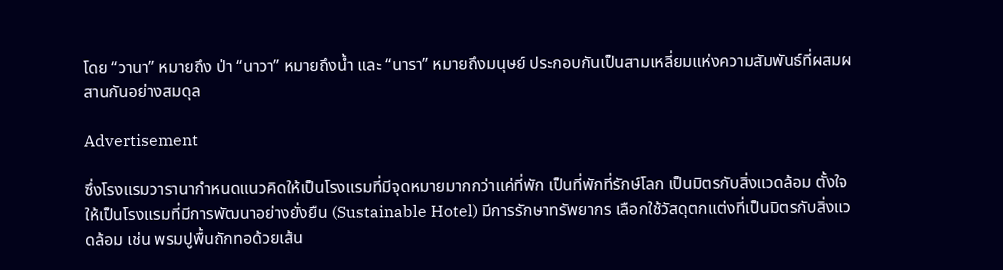โดย “วานา” หมายถึง ป่า “นาวา” หมายถึงน้ำ และ “นารา” หมายถึงมนุษย์ ประกอบกันเป็นสามเหลี่ยมแห่งความสัมพันธ์ที่ผสมผสานกันอย่างสมดุล

Advertisement

ซึ่งโรงแรมวารานากำหนดแนวคิดให้เป็นโรงแรมที่มีจุดหมายมากกว่าแค่ที่พัก เป็นที่พักที่รักษ์โลก เป็นมิตรกับสิ่งแวดล้อม ตั้งใจให้เป็นโรงแรมที่มีการพัฒนาอย่างยั่งยืน (Sustainable Hotel) มีการรักษาทรัพยากร เลือกใช้วัสดุตกแต่งที่เป็นมิตรกับสิ่งแวดล้อม เช่น พรมปูพื้นถักทอด้วยเส้น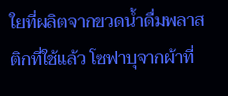ใยที่ผลิตจากขวดน้ำดื่มพลาสติกที่ใช้แล้ว โซฟาบุจากผ้าที่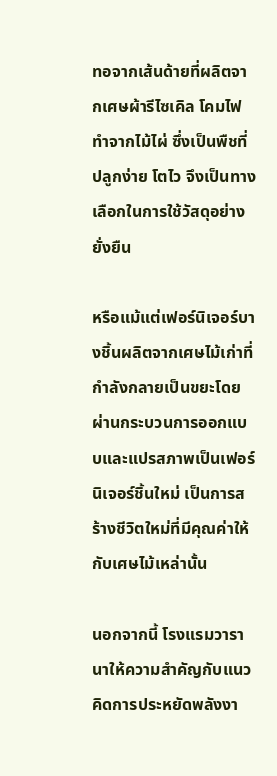ทอจากเส้นด้ายที่ผลิตจากเศษผ้ารีไซเคิล โคมไฟทำจากไม้ไผ่ ซึ่งเป็นพืชที่ปลูกง่าย โตไว จึงเป็นทางเลือกในการใช้วัสดุอย่างยั่งยืน

หรือแม้แต่เฟอร์นิเจอร์บางชิ้นผลิตจากเศษไม้เก่าที่กำลังกลายเป็นขยะโดยผ่านกระบวนการออกแบบและแปรสภาพเป็นเฟอร์นิเจอร์ชิ้นใหม่ เป็นการสร้างชีวิตใหม่ที่มีคุณค่าให้กับเศษไม้เหล่านั้น

นอกจากนี้ โรงแรมวารานาให้ความสำคัญกับแนวคิดการประหยัดพลังงา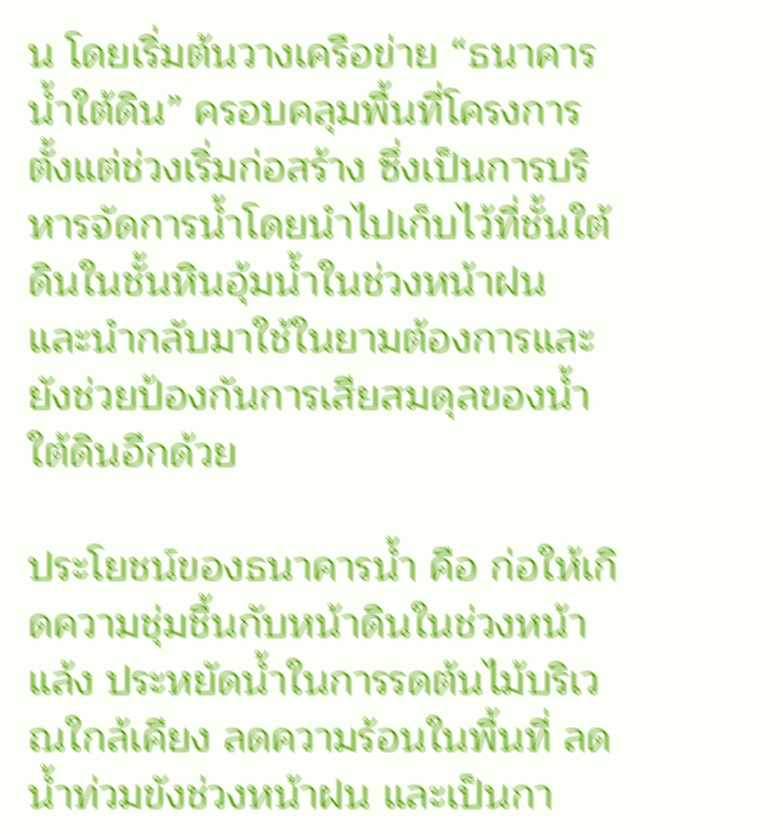น โดยเริ่มต้นวางเครือข่าย “ธนาคารน้ำใต้ดิน” ครอบคลุมพื้นที่โครงการตั้งแต่ช่วงเริ่มก่อสร้าง ซึ่งเป็นการบริหารจัดการน้ำโดยนำไปเก็บไว้ที่ชั้นใต้ดินในชั้นหินอุ้มน้ำในช่วงหน้าฝน และนำกลับมาใช้ในยามต้องการและยังช่วยป้องกันการเสียสมดุลของน้ำใต้ดินอีกด้วย

ประโยชน์ของธนาคารน้ำ คือ ก่อให้เกิดความชุ่มชื้นกับหน้าดินในช่วงหน้าแล้ง ประหยัดน้ำในการรดต้นไม้บริเวณใกล้เคียง ลดความร้อนในพื้นที่ ลดน้ำท่วมขังช่วงหน้าฝน และเป็นกา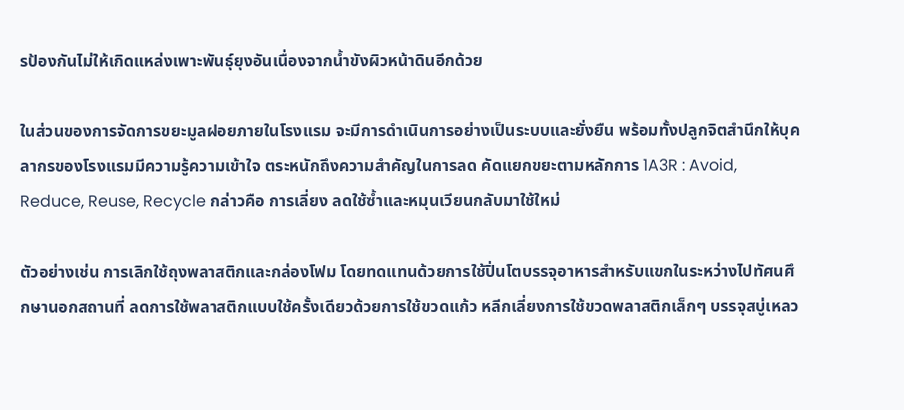รป้องกันไม่ให้เกิดแหล่งเพาะพันธุ์ยุงอันเนื่องจากน้ำขังผิวหน้าดินอีกด้วย

ในส่วนของการจัดการขยะมูลฝอยภายในโรงแรม จะมีการดำเนินการอย่างเป็นระบบและยั่งยืน พร้อมทั้งปลูกจิตสำนึกให้บุคลากรของโรงแรมมีความรู้ความเข้าใจ ตระหนักถึงความสำคัญในการลด คัดแยกขยะตามหลักการ 1A3R : Avoid, Reduce, Reuse, Recycle กล่าวคือ การเลี่ยง ลดใช้ซ้ำและหมุนเวียนกลับมาใช้ใหม่

ตัวอย่างเช่น การเลิกใช้ถุงพลาสติกและกล่องโฟม โดยทดแทนด้วยการใช้ปิ่นโตบรรจุอาหารสำหรับแขกในระหว่างไปทัศนศึกษานอกสถานที่ ลดการใช้พลาสติกแบบใช้ครั้งเดียวด้วยการใช้ขวดแก้ว หลีกเลี่ยงการใช้ขวดพลาสติกเล็กๆ บรรจุสบู่เหลว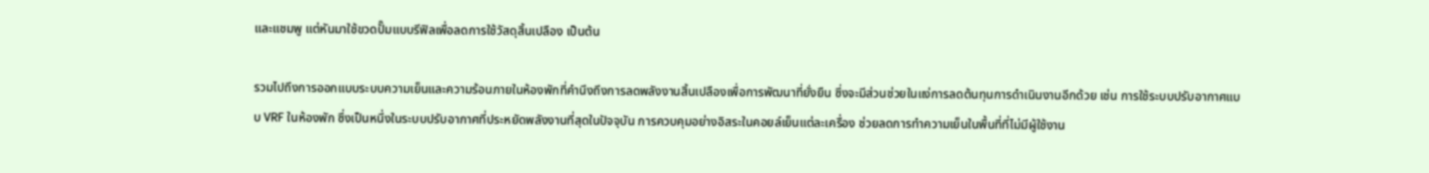และแชมพู แต่หันมาใช้ขวดปั๊มแบบรีฟิลเพื่อลดการใช้วัสดุสิ้นเปลือง เป็นต้น

รวมไปถึงการออกแบบระบบความเย็นและความร้อนภายในห้องพักที่คำนึงถึงการลดพลังงานสิ้นเปลืองเพื่อการพัฒนาที่ยั่งยืน ซึ่งจะมีส่วนช่วยในแง่การลดต้นทุนการดำเนินงานอีกด้วย เช่น การใช้ระบบปรับอากาศแบบ VRF ในห้องพัก ซึ่งเป็นหนึ่งในระบบปรับอากาศที่ประหยัดพลังงานที่สุดในปัจจุบัน การควบคุมอย่างอิสระในคอยล์เย็นแต่ละเครื่อง ช่วยลดการทำความเย็นในพื้นที่ที่ไม่มีผู้ใช้งาน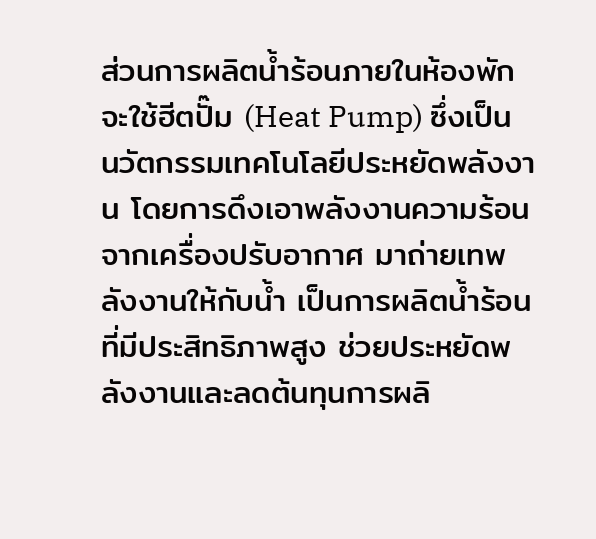ส่วนการผลิตน้ำร้อนภายในห้องพัก จะใช้ฮีตปั๊ม (Heat Pump) ซึ่งเป็นนวัตกรรมเทคโนโลยีประหยัดพลังงาน โดยการดึงเอาพลังงานความร้อนจากเครื่องปรับอากาศ มาถ่ายเทพลังงานให้กับน้ำ เป็นการผลิตน้ำร้อนที่มีประสิทธิภาพสูง ช่วยประหยัดพลังงานและลดต้นทุนการผลิ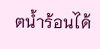ตน้ำร้อนได้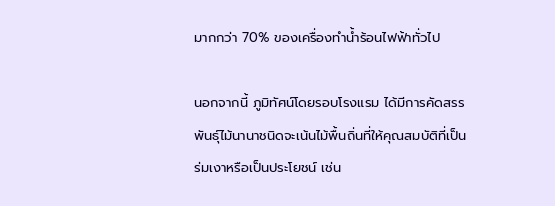มากกว่า 70% ของเครื่องทำน้ำร้อนไฟฟ้าทั่วไป

นอกจากนี้ ภูมิทัศน์โดยรอบโรงแรม ได้มีการคัดสรรพันธุ์ไม้นานาชนิดจะเน้นไม้พื้นถิ่นที่ให้คุณสมบัติที่เป็นร่มเงาหรือเป็นประโยชน์ เช่น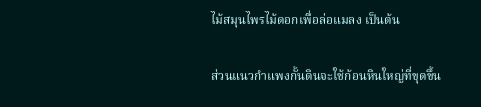ไม้สมุนไพรไม้ดอกเพื่อล่อแมลง เป็นต้น

ส่วนแนวกำแพงกั้นดินจะใช้ก้อนหินใหญ่ที่ขุดขึ้น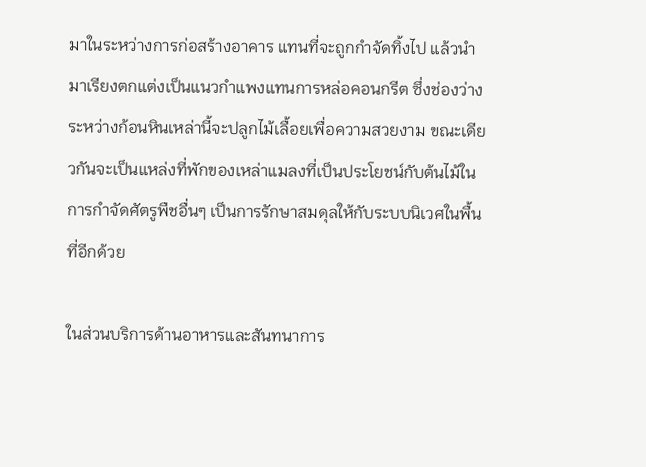มาในระหว่างการก่อสร้างอาคาร แทนที่จะถูกกำจัดทิ้งไป แล้วนำมาเรียงตกแต่งเป็นแนวกำแพงแทนการหล่อคอนกรีต ซึ่งช่องว่างระหว่างก้อนหินเหล่านี้จะปลูกไม้เลื้อยเพื่อความสวยงาม ขณะเดียวกันจะเป็นแหล่งที่พักของเหล่าแมลงที่เป็นประโยชน์กับต้นไม้ในการกำจัดศัตรูพืชอื่นๆ เป็นการรักษาสมดุลให้กับระบบนิเวศในพื้นที่อีกด้วย

ในส่วนบริการด้านอาหารและสันทนาการ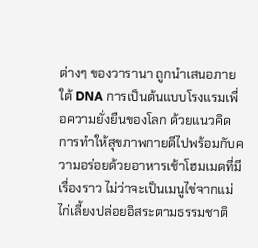ต่างๆ ของวารานา ถูกนำเสนอภายใต้ DNA การเป็นต้นแบบโรงแรมเพื่อความยั่งยืนของโลก ด้วยแนวคิดการทำให้สุขภาพกายดีไปพร้อมกับความอร่อยด้วยอาหารเช้าโฮมเมดที่มีเรื่องราว ไม่ว่าจะเป็นเมนูไข่จากแม่ไก่เลี้ยงปล่อยอิสระตามธรรมชาติ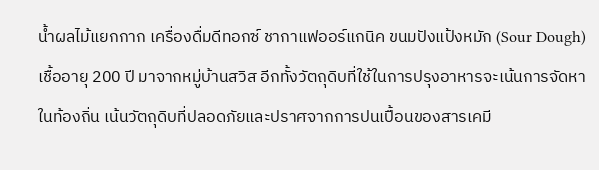น้ำผลไม้แยกกาก เครื่องดื่มดีทอกซ์ ชากาแฟออร์แกนิค ขนมปังแป้งหมัก (Sour Dough) เชื้ออายุ 200 ปี มาจากหมู่บ้านสวิส อีกทั้งวัตถุดิบที่ใช้ในการปรุงอาหารจะเน้นการจัดหาในท้องถิ่น เน้นวัตถุดิบที่ปลอดภัยและปราศจากการปนเปื้อนของสารเคมี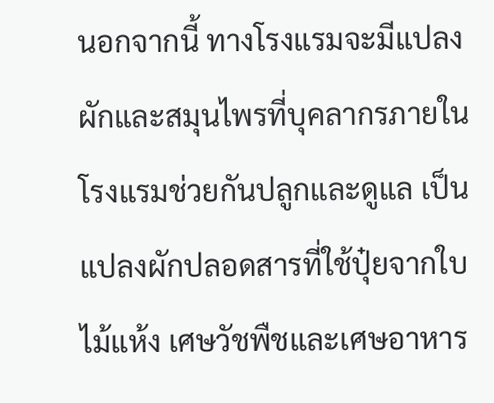นอกจากนี้ ทางโรงแรมจะมีแปลงผักและสมุนไพรที่บุคลากรภายในโรงแรมช่วยกันปลูกและดูแล เป็นแปลงผักปลอดสารที่ใช้ปุ๋ยจากใบไม้แห้ง เศษวัชพืชและเศษอาหาร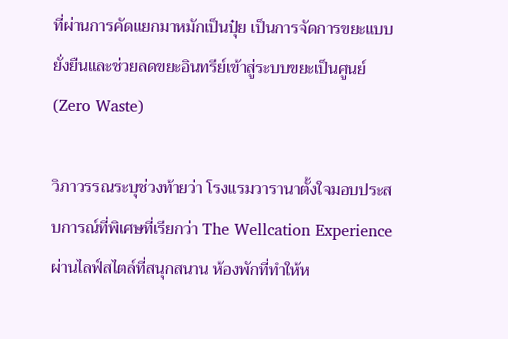ที่ผ่านการคัดแยกมาหมักเป็นปุ๋ย เป็นการจัดการขยะแบบยั่งยืนและช่วยลดขยะอินทรีย์เข้าสู่ระบบขยะเป็นศูนย์ (Zero Waste)

วิภาวรรณระบุช่วงท้ายว่า โรงแรมวารานาตั้งใจมอบประสบการณ์ที่พิเศษที่เรียกว่า The Wellcation Experience ผ่านไลฟ์สไตล์ที่สนุกสนาน ห้องพักที่ทำให้ห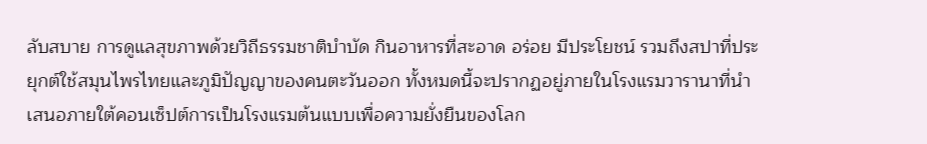ลับสบาย การดูแลสุขภาพด้วยวิถีธรรมชาติบำบัด กินอาหารที่สะอาด อร่อย มีประโยชน์ รวมถึงสปาที่ประยุกต์ใช้สมุนไพรไทยและภูมิปัญญาของคนตะวันออก ทั้งหมดนี้จะปรากฏอยู่ภายในโรงแรมวารานาที่นำเสนอภายใต้คอนเซ็ปต์การเป็นโรงแรมต้นแบบเพื่อความยั่งยืนของโลก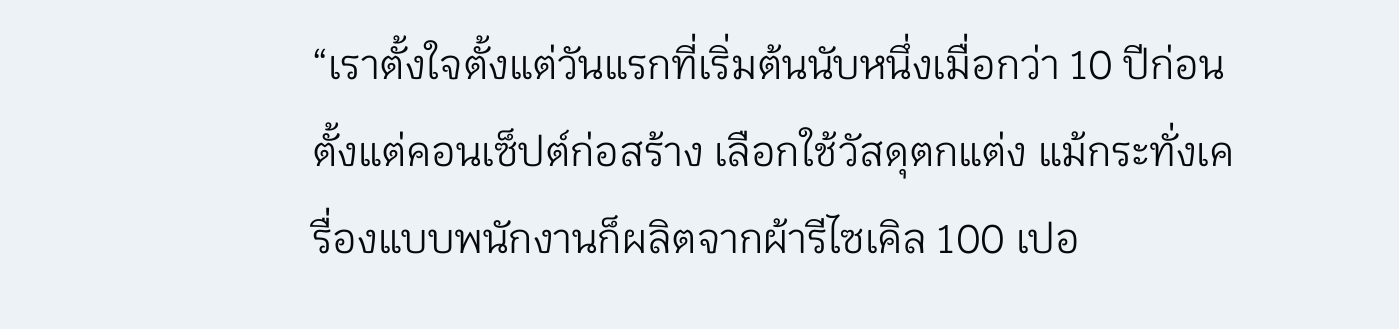“เราตั้งใจตั้งแต่วันแรกที่เริ่มต้นนับหนึ่งเมื่อกว่า 10 ปีก่อน ตั้งแต่คอนเซ็ปต์ก่อสร้าง เลือกใช้วัสดุตกแต่ง แม้กระทั่งเครื่องแบบพนักงานก็ผลิตจากผ้ารีไซเคิล 100 เปอ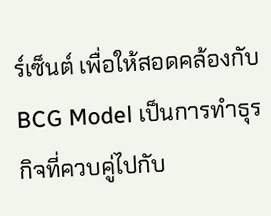ร์เซ็นต์ เพื่อให้สอดคล้องกับ BCG Model เป็นการทำธุรกิจที่ควบคู่ไปกับ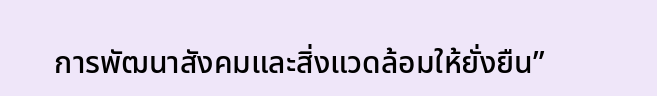การพัฒนาสังคมและสิ่งแวดล้อมให้ยั่งยืน”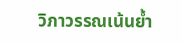วิภาวรรณเน้นย้ำ